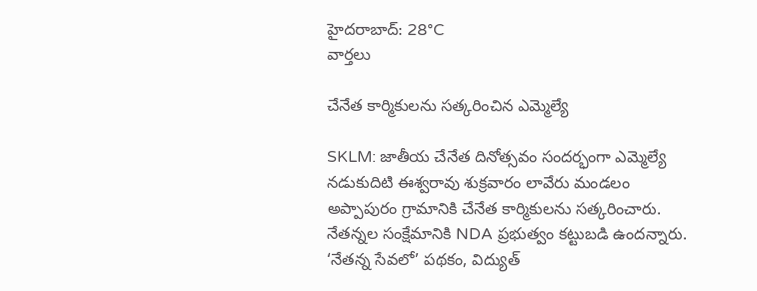హైదరాబాద్: 28°C
వార్తలు

చేనేత కార్మికులను సత్కరించిన ఎమ్మెల్యే

SKLM: జాతీయ చేనేత దినోత్సవం సందర్భంగా ఎమ్మెల్యే నడుకుదిటి ఈశ్వరావు శుక్రవారం లావేరు మండలం అప్పాపురం గ్రామానికి చేనేత కార్మికులను సత్కరించారు. నేతన్నల సంక్షేమానికి NDA ప్రభుత్వం కట్టుబడి ఉందన్నారు. ‘నేతన్న సేవలో’ పథకం, విద్యుత్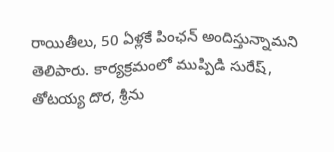రాయితీలు, 50 ఏళ్లకే పింఛన్ అందిస్తున్నామని తెలిపారు. కార్యక్రమంలో ముప్పిడి సురేష్, తోటయ్య దొర, శ్రీను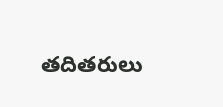తదితరులు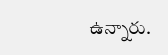ఉన్నారు.